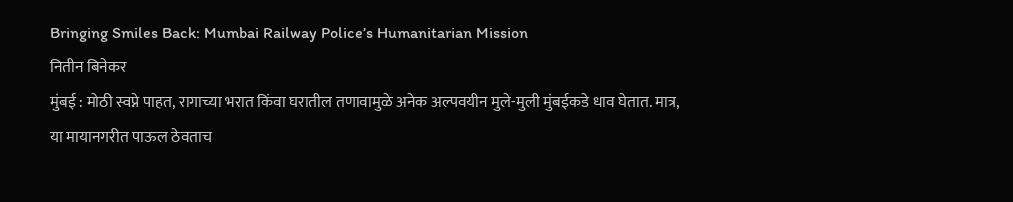Bringing Smiles Back: Mumbai Railway Police’s Humanitarian Mission
नितीन बिनेकर
मुंबई : मोठी स्वप्ने पाहत, रागाच्या भरात किंवा घरातील तणावामुळे अनेक अल्पवयीन मुले-मुली मुंबईकडे धाव घेतात. मात्र, या मायानगरीत पाऊल ठेवताच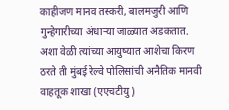काहीजण मानव तस्करी, बालमजुरी आणि गुन्हेगारीच्या अंधाऱ्या जाळ्यात अडकतात. अशा वेळी त्यांच्या आयुष्यात आशेचा किरण ठरते ती मुंबई रेल्वे पोलिसांची अनैतिक मानवी वाहतूक शाखा (एएचटीयु )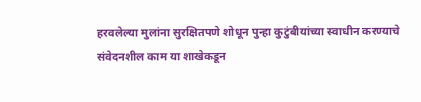हरवलेल्या मुलांना सुरक्षितपणे शोधून पुन्हा कुटुंबीयांच्या स्वाधीन करण्याचे संवेदनशील काम या शाखेकडून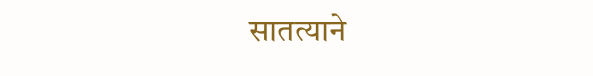सातत्याने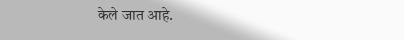केले जात आहे.